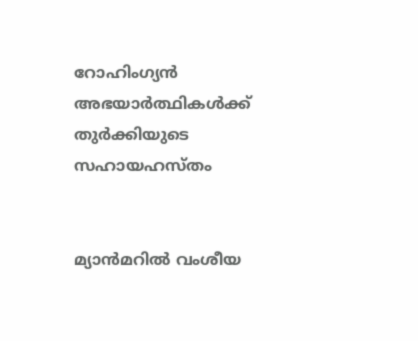റോഹിംഗ്യന്‍ അഭയാര്‍ത്ഥികള്‍ക്ക് തുര്‍ക്കിയുടെ സഹായഹസ്തം


മ്യാന്‍മറില്‍ വംശീയ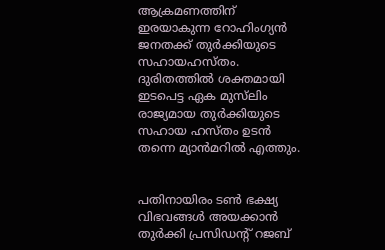ആക്രമണത്തിന് ഇരയാകുന്ന റോഹിംഗ്യന്‍ ജനതക്ക് തുര്‍ക്കിയുടെ സഹായഹസ്തം. ദുരിതത്തില്‍ ശക്തമായി ഇടപെട്ട ഏക മുസ്‌ലിം രാജ്യമായ തുര്‍ക്കിയുടെ സഹായ ഹസ്തം ഉടന്‍ തന്നെ മ്യാന്‍മറില്‍ എത്തും.


പതിനായിരം ടണ്‍ ഭക്ഷ്യ വിഭവങ്ങള്‍ അയക്കാന്‍ തുര്‍ക്കി പ്രസിഡന്റ് റജബ്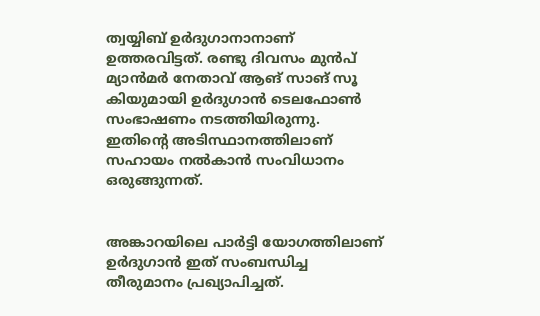ത്വയ്യിബ് ഉര്‍ദുഗാനാനാണ് ഉത്തരവിട്ടത്. രണ്ടു ദിവസം മുന്‍പ് മ്യാന്‍മര്‍ നേതാവ് ആങ് സാങ് സൂ കിയുമായി ഉര്‍ദുഗാന്‍ ടെലഫോണ്‍ സംഭാഷണം നടത്തിയിരുന്നു. ഇതിന്റെ അടിസ്ഥാനത്തിലാണ് സഹായം നല്‍കാന്‍ സംവിധാനം ഒരുങ്ങുന്നത്.


അങ്കാറയിലെ പാര്‍ട്ടി യോഗത്തിലാണ് ഉര്‍ദുഗാന്‍ ഇത് സംബന്ധിച്ച തീരുമാനം പ്രഖ്യാപിച്ചത്.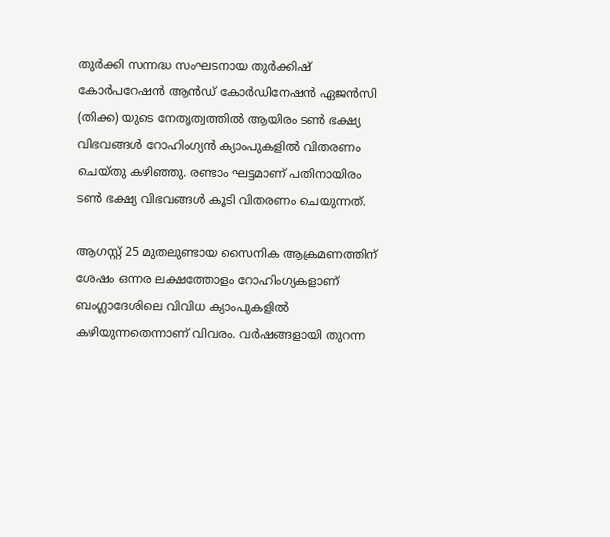തുര്‍ക്കി സന്നദ്ധ സംഘടനായ തുര്‍ക്കിഷ് കോര്‍പറേഷന്‍ ആന്‍ഡ് കോര്‍ഡിനേഷന്‍ ഏജന്‍സി (തിക്ക) യുടെ നേതൃത്വത്തില്‍ ആയിരം ടണ്‍ ഭക്ഷ്യ വിഭവങ്ങള്‍ റോഹിംഗ്യന്‍ ക്യാംപുകളില്‍ വിതരണം ചെയ്തു കഴിഞ്ഞു. രണ്ടാം ഘട്ടമാണ് പതിനായിരം ടണ്‍ ഭക്ഷ്യ വിഭവങ്ങള്‍ കൂടി വിതരണം ചെയുന്നത്.

ആഗസ്റ്റ് 25 മുതലുണ്ടായ സൈനിക ആക്രമണത്തിന് ശേഷം ഒന്നര ലക്ഷത്തോളം റോഹിംഗ്യകളാണ് ബംഗ്ലാദേശിലെ വിവിധ ക്യാംപുകളില്‍ കഴിയുന്നതെന്നാണ് വിവരം. വര്‍ഷങ്ങളായി തുറന്ന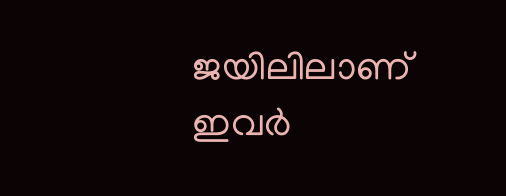ജയിലിലാണ് ഇവര്‍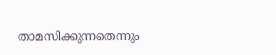താമസിക്കുന്നതെന്നും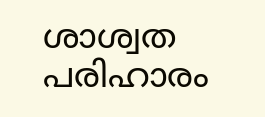ശാശ്വത പരിഹാരം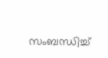സംബന്ധിച്ച്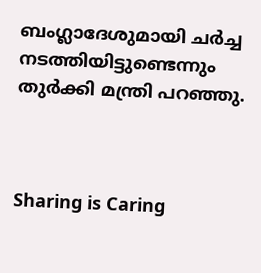ബംഗ്ലാദേശുമായി ചര്‍ച്ച നടത്തിയിട്ടുണ്ടെന്നും തുര്‍ക്കി മന്ത്രി പറഞ്ഞു.



Sharing is Caring